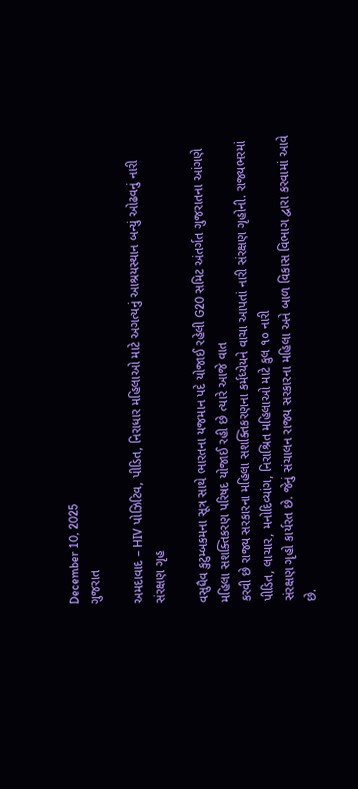December 10, 2025
ગુજરાત

અમદાવાદ – HIV પોઝિટિવ, પીડિત, નિરાધાર મહિલાઓ માટે અગત્યનું આશ્રયસ્થાન બન્યું ઓઢવનું નારી સંરક્ષણ ગૃહ

વસુધૈવ કુટુમ્બકમના સૂત્ર સાથે ભારતના યજમાન પદે યોજાઈ રહેલી G20 સમિટ અંતર્ગત ગુજરાતના આંગણે મહિલા સશક્તિકરણ પરિષદ યોજાઈ રહી છે ત્યારે આજે વાત
કરવી છે રાજ્ય સરકારના મહિલા સશક્તિકરણના કર્મધ્યેયને વાચા આપતાં નારી સંરક્ષણ ગૃહોની. રાજ્યભરમાં પીડિત, લાચાર, મનોદિવ્યાંગ, નિરાશ્રિત મહિલાઓ માટે કુલ ૧૦ નારી
સંરક્ષણ ગૃહો કાર્યરત છે. જેનું સંચાલન રાજ્ય સરકારના મહિલા અને બાળ વિકાસ વિભાગ દ્વારા કરવામાં આવે છે.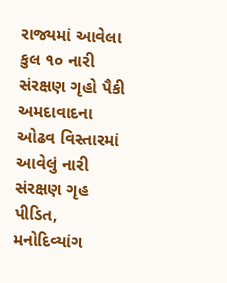રાજ્યમાં આવેલા કુલ ૧૦ નારી સંરક્ષણ ગૃહો પૈકી અમદાવાદના ઓઢવ વિસ્તારમાં આવેલું નારી સંરક્ષણ ગૃહ પીડિત, મનોદિવ્યાંગ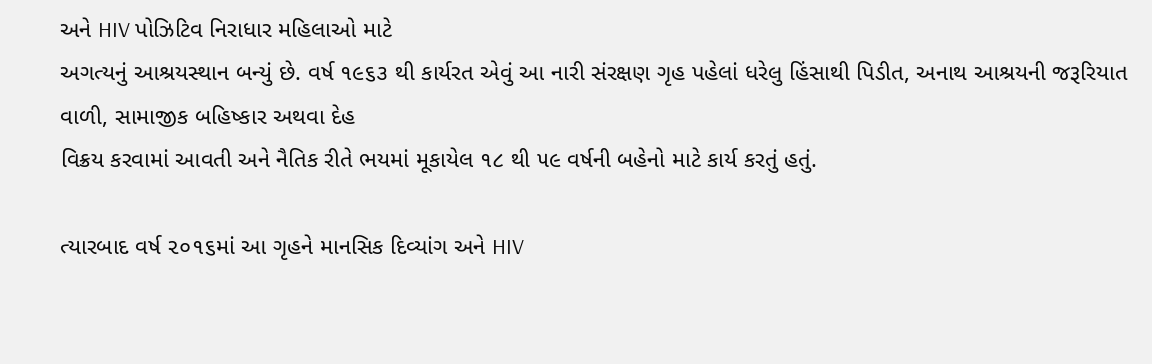અને HIV પોઝિટિવ નિરાધાર મહિલાઓ માટે
અગત્યનું આશ્રયસ્થાન બન્યું છે. વર્ષ ૧૯૬૩ થી કાર્યરત એવું આ નારી સંરક્ષણ ગૃહ પહેલાં ધરેલુ હિંસાથી પિડીત, અનાથ આશ્રયની જરૂરિયાત વાળી, સામાજીક બહિષ્કાર અથવા દેહ
વિક્રય કરવામાં આવતી અને નૈતિક રીતે ભયમાં મૂકાયેલ ૧૮ થી ૫૯ વર્ષની બહેનો માટે કાર્ય કરતું હતું.

ત્યારબાદ વર્ષ ૨૦૧૬માં આ ગૃહને માનસિક દિવ્યાંગ અને HIV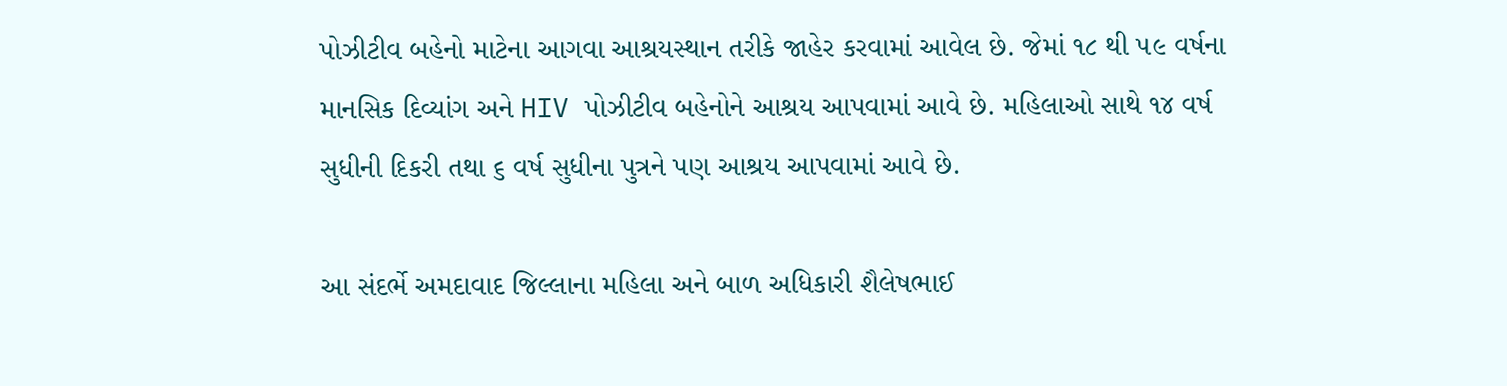પોઝીટીવ બહેનો માટેના આગવા આશ્રયસ્થાન તરીકે જાહેર કરવામાં આવેલ છે. જેમાં ૧૮ થી ૫૯ વર્ષના
માનસિક દિવ્યાંગ અને HIV પોઝીટીવ બહેનોને આશ્રય આપવામાં આવે છે. મહિલાઓ સાથે ૧૪ વર્ષ સુધીની દિકરી તથા ૬ વર્ષ સુધીના પુત્રને પણ આશ્રય આપવામાં આવે છે.

આ સંદર્ભે અમદાવાદ જિલ્લાના મહિલા અને બાળ અધિકારી શૈલેષભાઈ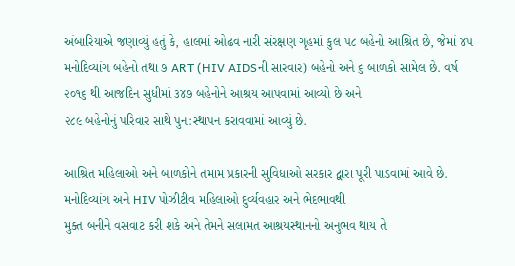અંબારિયાએ જણાવ્યું હતું કે, હાલમાં ઓઢવ નારી સંરક્ષણ ગૃહમાં કુલ ૫૮ બહેનો આશ્રિત છે, જેમાં ૪૫ મનોદિવ્યાંગ બહેનો તથા ૭ ART (HIV AIDSની સારવાર) બહેનો અને ૬ બાળકો સામેલ છે. વર્ષ ૨૦૧૬ થી આજદિન સુધીમાં ૩૪૭ બહેનોને આશ્રય આપવામાં આવ્યો છે અને
૨૮૯ બહેનોનું પરિવાર સાથે પુન:સ્થાપન કરાવવામાં આવ્યું છે.

આશ્રિત મહિલાઓ અને બાળકોને તમામ પ્રકારની સુવિધાઓ સરકાર દ્વારા પૂરી પાડવામાં આવે છે. મનોદિવ્યાંગ અને HIV પોઝીટીવ મહિલાઓ દુર્વ્યવહાર અને ભેદભાવથી
મુક્ત બનીને વસવાટ કરી શકે અને તેમને સલામત આશ્રયસ્થાનનો અનુભવ થાય તે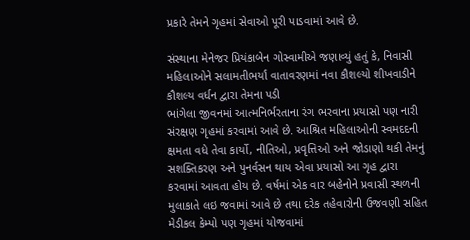પ્રકારે તેમને ગૃહમાં સેવાઓ પૂરી પાડવામાં આવે છે.

સંસ્થાના મેનેજર પ્રિયંકાબેન ગોસ્વામીએ જણાવ્યું હતું કે, નિવાસી મહિલાઓને સલામતીભર્યાં વાતાવરણમાં નવા કૌશલ્યો શીખવાડીને કૌશલ્ય વર્ધન દ્વારા તેમના પડી
ભાંગેલા જીવનમાં આત્મનિર્ભરતાના રંગ ભરવાના પ્રયાસો પણ નારી સંરક્ષણ ગૃહમાં કરવામાં આવે છે. આશ્રિત મહિલાઓની સ્વમદદની ક્ષમતા વધે તેવા કાર્યો, નીતિઓ, પ્રવૃત્તિઓ અને જોડાણો થકી તેમનું સશક્તિકરણ અને પુનર્વસન થાય એવા પ્રયાસો આ ગૃહ દ્વારા કરવામાં આવતા હોય છે. વર્ષમાં એક વાર બહેનોને પ્રવાસી સ્થળની મુલાકાતે લઇ જવામાં આવે છે તથા દરેક તહેવારોની ઉજવણી સહિત મેડીકલ કેમ્પો પણ ગૃહમાં યોજવામાં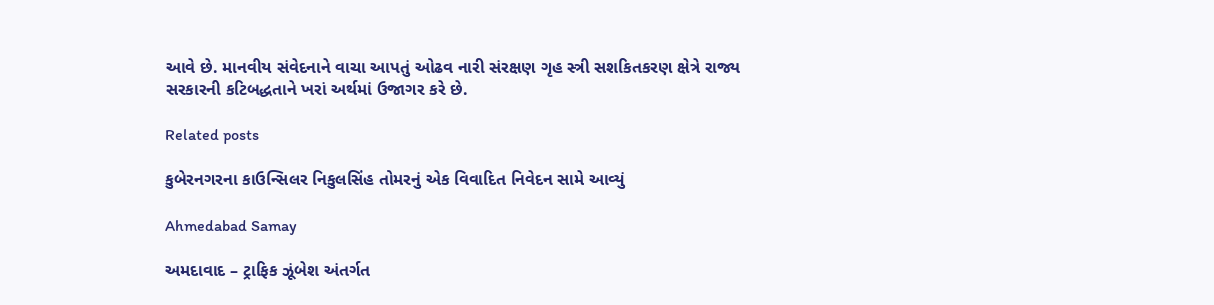આવે છે. માનવીય સંવેદનાને વાચા આપતું ઓઢવ નારી સંરક્ષણ ગૃહ સ્ત્રી સશકિતકરણ ક્ષેત્રે રાજ્ય સરકારની કટિબદ્ધતાને ખરાં અર્થમાં ઉજાગર કરે છે.

Related posts

કુબેરનગરના કાઉન્સિલર નિકુલસિંહ તોમરનું એક વિવાદિત નિવેદન સામે આવ્યું

Ahmedabad Samay

અમદાવાદ – ટ્રાફિક ઝૂંબેશ અંતર્ગત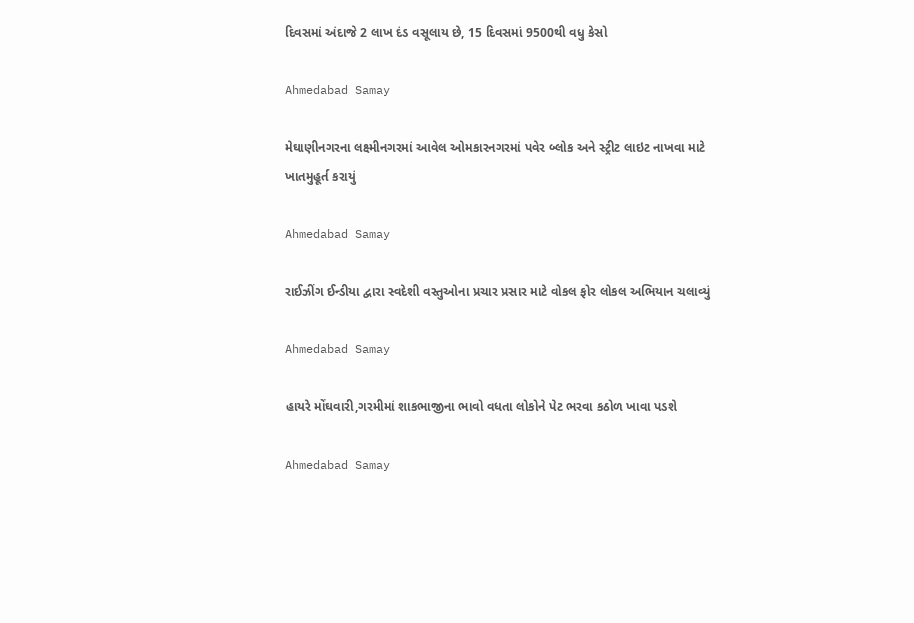દિવસમાં અંદાજે 2 લાખ દંડ વસૂલાય છે, 15 દિવસમાં 9500થી વધુ કેસો

Ahmedabad Samay

મેઘાણીનગરના લક્ષ્મીનગરમાં આવેલ ઓમકારનગરમાં પવેર બ્લોક અને સ્ટ્રીટ લાઇટ નાખવા માટે ખાતમુહૂર્ત કરાયું

Ahmedabad Samay

રાઈઝીંગ ઈન્ડીયા દ્વારા સ્વદેશી વસ્તુઓના પ્રચાર પ્રસાર માટે વોકલ ફોર લોકલ અભિયાન ચલાવ્યું

Ahmedabad Samay

હાયરે મોંઘવારી,ગરમીમાં શાકભાજીના ભાવો વધતા લોકોને પેટ ભરવા કઠોળ ખાવા પડશે

Ahmedabad Samay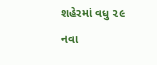શહેરમાં વધુ ૨૯ નવા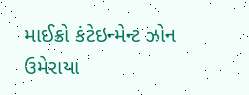માઈક્રો કંટેઇન્મેન્ટ ઝોન ઉમેરાયા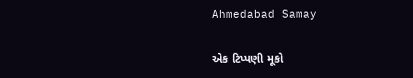Ahmedabad Samay

એક ટિપ્પણી મૂકો